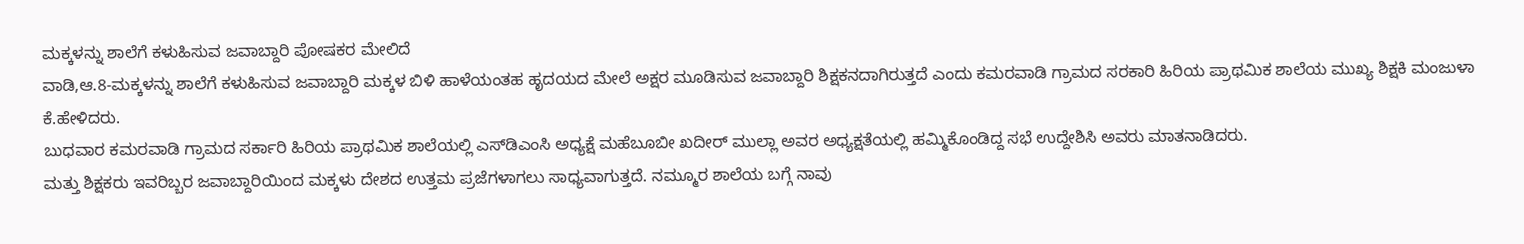ಮಕ್ಕಳನ್ನು ಶಾಲೆಗೆ ಕಳುಹಿಸುವ ಜವಾಬ್ದಾರಿ ಪೋಷಕರ ಮೇಲಿದೆ
ವಾಡಿ,ಆ.8-ಮಕ್ಕಳನ್ನು ಶಾಲೆಗೆ ಕಳುಹಿಸುವ ಜವಾಬ್ದಾರಿ ಮಕ್ಕಳ ಬಿಳಿ ಹಾಳೆಯಂತಹ ಹೃದಯದ ಮೇಲೆ ಅಕ್ಷರ ಮೂಡಿಸುವ ಜವಾಬ್ದಾರಿ ಶಿಕ್ಷಕನದಾಗಿರುತ್ತದೆ ಎಂದು ಕಮರವಾಡಿ ಗ್ರಾಮದ ಸರಕಾರಿ ಹಿರಿಯ ಪ್ರಾಥಮಿಕ ಶಾಲೆಯ ಮುಖ್ಯ ಶಿಕ್ಷಕಿ ಮಂಜುಳಾ ಕೆ.ಹೇಳಿದರು.
ಬುಧವಾರ ಕಮರವಾಡಿ ಗ್ರಾಮದ ಸರ್ಕಾರಿ ಹಿರಿಯ ಪ್ರಾಥಮಿಕ ಶಾಲೆಯಲ್ಲಿ ಎಸ್‍ಡಿಎಂಸಿ ಅಧ್ಯಕ್ಷೆ ಮಹೆಬೂಬೀ ಖದೀರ್ ಮುಲ್ಲಾ ಅವರ ಅಧ್ಯಕ್ಷತೆಯಲ್ಲಿ ಹಮ್ಮಿಕೊಂಡಿದ್ದ ಸಭೆ ಉದ್ದೇಶಿಸಿ ಅವರು ಮಾತನಾಡಿದರು.
ಮತ್ತು ಶಿಕ್ಷಕರು ಇವರಿಬ್ಬರ ಜವಾಬ್ದಾರಿಯಿಂದ ಮಕ್ಕಳು ದೇಶದ ಉತ್ತಮ ಪ್ರಜೆಗಳಾಗಲು ಸಾಧ್ಯವಾಗುತ್ತದೆ. ನಮ್ಮೂರ ಶಾಲೆಯ ಬಗ್ಗೆ ನಾವು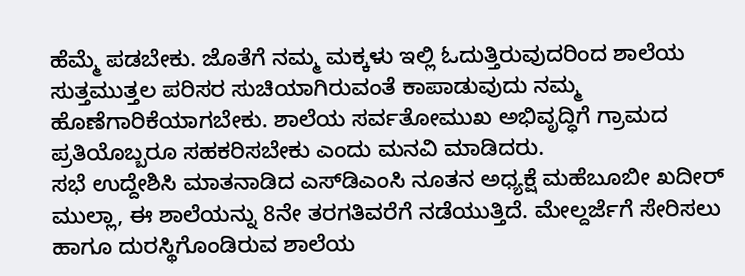ಹೆಮ್ಮೆ ಪಡಬೇಕು. ಜೊತೆಗೆ ನಮ್ಮ ಮಕ್ಕಳು ಇಲ್ಲಿ ಓದುತ್ತಿರುವುದರಿಂದ ಶಾಲೆಯ ಸುತ್ತಮುತ್ತಲ ಪರಿಸರ ಸುಚಿಯಾಗಿರುವಂತೆ ಕಾಪಾಡುವುದು ನಮ್ಮ ಹೊಣೆಗಾರಿಕೆಯಾಗಬೇಕು. ಶಾಲೆಯ ಸರ್ವತೋಮುಖ ಅಭಿವೃದ್ಧಿಗೆ ಗ್ರಾಮದ ಪ್ರತಿಯೊಬ್ಬರೂ ಸಹಕರಿಸಬೇಕು ಎಂದು ಮನವಿ ಮಾಡಿದರು.
ಸಭೆ ಉದ್ದೇಶಿಸಿ ಮಾತನಾಡಿದ ಎಸ್‍ಡಿಎಂಸಿ ನೂತನ ಅಧ್ಯಕ್ಷೆ ಮಹೆಬೂಬೀ ಖದೀರ್ ಮುಲ್ಲಾ, ಈ ಶಾಲೆಯನ್ನು 8ನೇ ತರಗತಿವರೆಗೆ ನಡೆಯುತ್ತಿದೆ. ಮೇಲ್ದರ್ಜೆಗೆ ಸೇರಿಸಲು ಹಾಗೂ ದುರಸ್ಥಿಗೊಂಡಿರುವ ಶಾಲೆಯ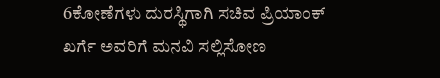6ಕೋಣೆಗಳು ದುರಸ್ಥಿಗಾಗಿ ಸಚಿವ ಪ್ರಿಯಾಂಕ್ ಖರ್ಗೆ ಅವರಿಗೆ ಮನವಿ ಸಲ್ಲಿಸೋಣ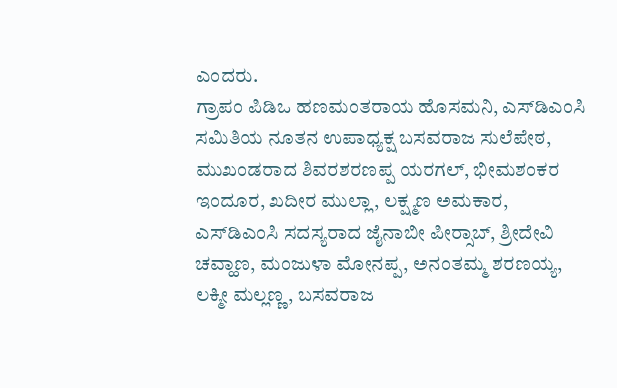ಎಂದರು.
ಗ್ರಾಪಂ ಪಿಡಿಒ ಹಣಮಂತರಾಯ ಹೊಸಮನಿ, ಎಸ್‍ಡಿಎಂಸಿ ಸಮಿತಿಯ ನೂತನ ಉಪಾಧ್ಯಕ್ಷ ಬಸವರಾಜ ಸುಲೆಪೇಠ, ಮುಖಂಡರಾದ ಶಿವರಶರಣಪ್ಪ ಯರಗಲ್, ಭೀಮಶಂಕರ ಇಂದೂರ, ಖದೀರ ಮುಲ್ಲಾ, ಲಕ್ಷ್ಮಣ ಅಮಕಾರ, ಎಸ್‍ಡಿಎಂಸಿ ಸದಸ್ಯರಾದ ಜೈನಾಬೀ ಪೀರ್‍ಸಾಬ್, ಶ್ರೀದೇವಿ ಚವ್ಹಾಣ, ಮಂಜುಳಾ ಮೋನಪ್ಪ, ಅನಂತಮ್ಮ ಶರಣಯ್ಯ, ಲಕ್ಮೀ ಮಲ್ಲಣ್ಣ, ಬಸವರಾಜ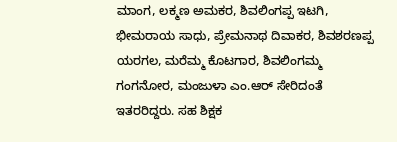ಮಾಂಗ, ಲಕ್ಮಣ ಅಮಕರ, ಶಿವಲಿಂಗಪ್ಪ ಇಟಗಿ, ಭೀಮರಾಯ ಸಾಧು, ಪ್ರೇಮನಾಥ ದಿವಾಕರ, ಶಿವಶರಣಪ್ಪ ಯರಗಲ, ಮರೆಮ್ಮ ಕೊಟಗಾರ, ಶಿವಲಿಂಗಮ್ಮ ಗಂಗನೋರ, ಮಂಜುಳಾ ಎಂ.ಆರ್ ಸೇರಿದಂತೆ ಇತರರಿದ್ದರು. ಸಹ ಶಿಕ್ಷಕ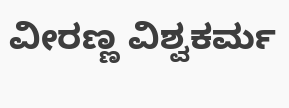ವೀರಣ್ಣ ವಿಶ್ವಕರ್ಮ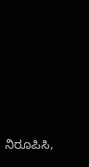ನಿರೂಪಿಸಿ,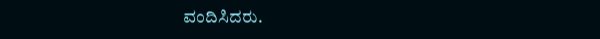ವಂದಿಸಿದರು.